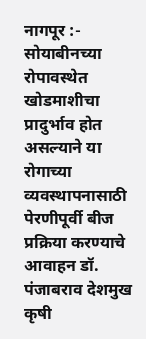नागपूर :- सोयाबीनच्या रोपावस्थेत खोडमाशीचा प्रादुर्भाव होत असल्याने या रोगाच्या व्यवस्थापनासाठी पेरणीपूर्वी बीज प्रक्रिया करण्याचे आवाहन डॉ. पंजाबराव देशमुख कृषी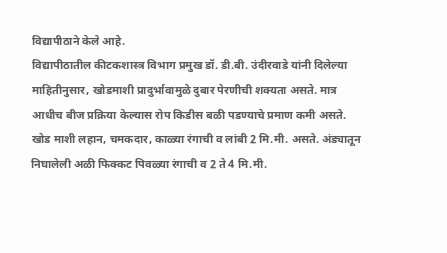विद्यापीठाने केले आहे.
विद्यापीठातील कीटकशास्त्र विभाग प्रमुख डॉ. डी.बी. उंदीरवाडे यांनी दिलेल्या माहितीनुसार, खोडमाशी प्रादुर्भावामुळे दुबार पेरणीची शक्यता असते. मात्र आधीच बीज प्रक्रिया केल्यास रोप किडीस बळी पडण्याचे प्रमाण कमी असते. खोड माशी लहान, चमकदार, काळ्या रंगाची व लांबी 2 मि.मी. असते. अंड्यातून निघालेली अळी फिक्कट पिवळ्या रंगाची व 2 ते 4 मि.मी.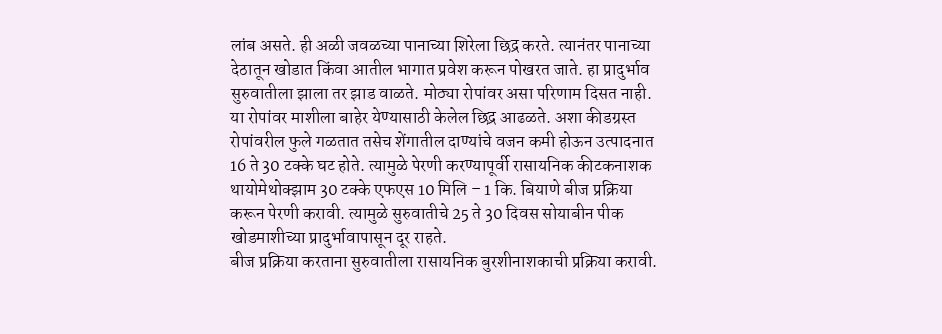लांब असते. ही अळी जवळच्या पानाच्या शिरेला छिद्र करते. त्यानंतर पानाच्या देठातून खोडात किंवा आतील भागात प्रवेश करून पोखरत जाते. हा प्रादुर्भाव सुरुवातीला झाला तर झाड वाळते. मोठ्या रोपांवर असा परिणाम दिसत नाही. या रोपांवर माशीला बाहेर येण्यासाठी केलेल छिद्र आढळते. अशा कीडग्रस्त रोपांवरील फुले गळतात तसेच शेंगातील दाण्यांचे वजन कमी होऊन उत्पादनात 16 ते 30 टक्के घट होते. त्यामुळे पेरणी करण्यापूर्वी रासायनिक कीटकनाशक थायोमेथोक्झाम 30 टक्के एफएस 10 मिलि – 1 कि. बियाणे बीज प्रक्रिया करून पेरणी करावी. त्यामुळे सुरुवातीचे 25 ते 30 दिवस सोयाबीन पीक खोडमाशीच्या प्रादुर्भावापासून दूर राहते.
बीज प्रक्रिया करताना सुरुवातीला रासायनिक बुरशीनाशकाची प्रक्रिया करावी.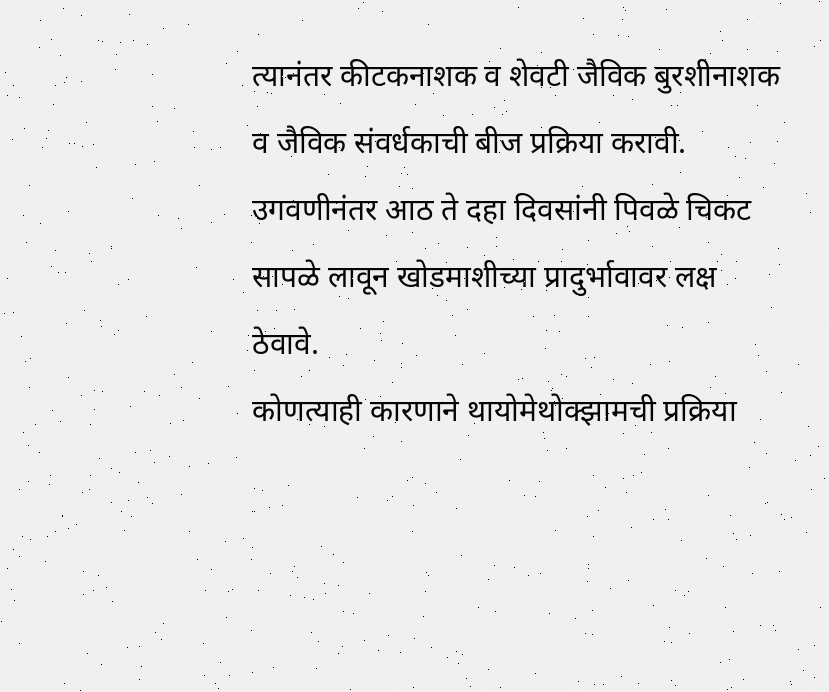त्यानंतर कीटकनाशक व शेवटी जैविक बुरशीनाशक व जैविक संवर्धकाची बीज प्रक्रिया करावी. उगवणीनंतर आठ ते दहा दिवसांनी पिवळे चिकट सापळे लावून खोडमाशीच्या प्रादुर्भावावर लक्ष ठेवावे.
कोणत्याही कारणाने थायोमेथोक्झामची प्रक्रिया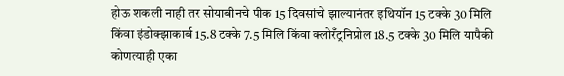होऊ शकली नाही तर सोयाबीनचे पीक 15 दिवसांचे झाल्यानंतर इथियॉन 15 टक्के 30 मिलि किंवा इंडोक्झाकार्ब 15.8 टक्के 7.5 मिलि किंवा क्लोरँट्रनिप्रोल 18.5 टक्के 30 मिलि यापैकी कोणत्याही एका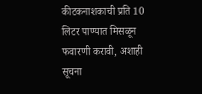कीटकनाशकाची प्रति 10 लिटर पाण्यात मिसळून फवारणी करावी, अशाही सूचना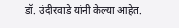डॉ. उंदीरवाडे यांनी केल्या आहेत.